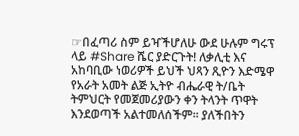☞በፈጣሪ ስም ይዣችሆለሁ ውደ ሁሉም ግሩፕ ላይ #Share ሼር ያድርጉት! ለቃሊቲ እና አከባቢው ነወሪዎች ይህች ህጻን ጺዮን እድሜዋ የአራት አመት ልጅ ኢትዮ ብሔራዊ ት/ቤት ትምህርት የመጀመሪያውን ቀን ትላንት ጥዋት እንደወጣች አልተመለሰችም፡፡ ያለችበትን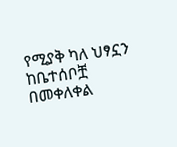የሚያቅ ካለ ህፃኗን ከቤተሰቦቿ በመቀለቀል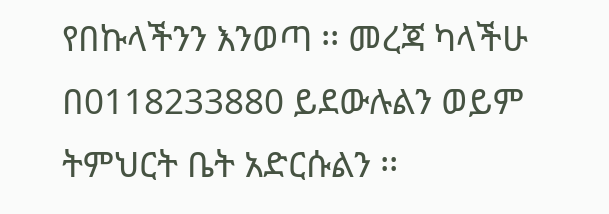የበኩላችንን እንወጣ ፡፡ መረጃ ካላችሁ በ0118233880 ይደውሉልን ወይም ትምህርት ቤት አድርሱልን ፡፡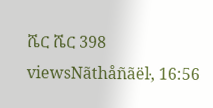ሼር ሼር 398 viewsNãthåñãëŀ, 16:56